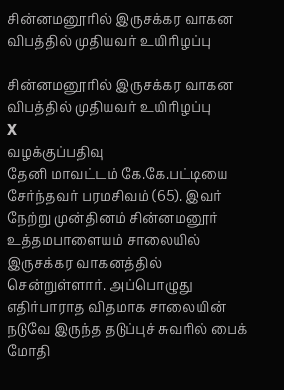சின்னமனூரில் இருசக்கர வாகன விபத்தில் முதியவர் உயிரிழப்பு

சின்னமனூரில் இருசக்கர வாகன விபத்தில் முதியவர் உயிரிழப்பு
X
வழக்குப்பதிவு
தேனி மாவட்டம் கே.கே.பட்டியை சேர்ந்தவர் பரமசிவம் (65). இவர் நேற்று முன்தினம் சின்னமனூர் உத்தமபாளையம் சாலையில் இருசக்கர வாகனத்தில் சென்றுள்ளார். அப்பொழுது எதிர்பாராத விதமாக சாலையின் நடுவே இருந்த தடுப்புச் சுவரில் பைக் மோதி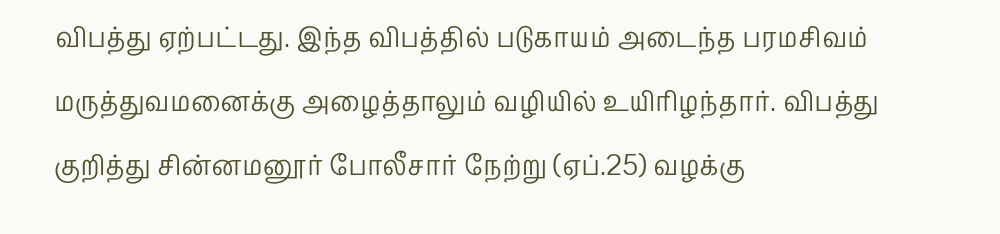விபத்து ஏற்பட்டது. இந்த விபத்தில் படுகாயம் அடைந்த பரமசிவம் மருத்துவமனைக்கு அழைத்தாலும் வழியில் உயிரிழந்தார். விபத்து குறித்து சின்னமனூர் போலீசார் நேற்று (ஏப்.25) வழக்கு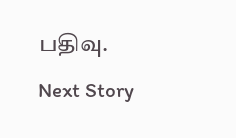பதிவு.
Next Story